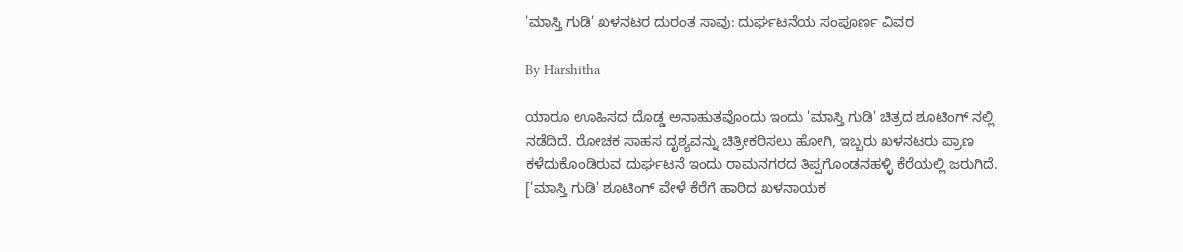'ಮಾಸ್ತಿ ಗುಡಿ' ಖಳನಟರ ದುರಂತ ಸಾವು: ದುರ್ಘಟನೆಯ ಸಂಪೂರ್ಣ ವಿವರ

By Harshitha

ಯಾರೂ ಊಹಿಸದ ದೊಡ್ಡ ಅನಾಹುತವೊಂದು ಇಂದು 'ಮಾಸ್ತಿ ಗುಡಿ' ಚಿತ್ರದ ಶೂಟಿಂಗ್ ನಲ್ಲಿ ನಡೆದಿದೆ. ರೋಚಕ ಸಾಹಸ ದೃಶ್ಯವನ್ನು ಚಿತ್ರೀಕರಿಸಲು ಹೋಗಿ, ಇಬ್ಬರು ಖಳನಟರು ಪ್ರಾಣ ಕಳೆದುಕೊಂಡಿರುವ ದುರ್ಘಟನೆ ಇಂದು ರಾಮನಗರದ ತಿಪ್ಪಗೊಂಡನಹಳ್ಳಿ ಕೆರೆಯಲ್ಲಿ ಜರುಗಿದೆ. ['ಮಾಸ್ತಿ ಗುಡಿ' ಶೂಟಿಂಗ್ ವೇಳೆ ಕೆರೆಗೆ ಹಾರಿದ ಖಳನಾಯಕ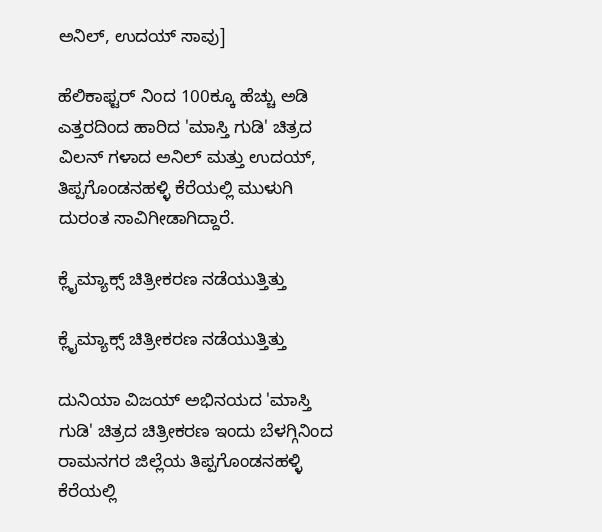ಅನಿಲ್, ಉದಯ್ ಸಾವು]

ಹೆಲಿಕಾಫ್ಟರ್ ನಿಂದ 100ಕ್ಕೂ ಹೆಚ್ಚು ಅಡಿ ಎತ್ತರದಿಂದ ಹಾರಿದ 'ಮಾಸ್ತಿ ಗುಡಿ' ಚಿತ್ರದ ವಿಲನ್ ಗಳಾದ ಅನಿಲ್ ಮತ್ತು ಉದಯ್, ತಿಪ್ಪಗೊಂಡನಹಳ್ಳಿ ಕೆರೆಯಲ್ಲಿ ಮುಳುಗಿ ದುರಂತ ಸಾವಿಗೀಡಾಗಿದ್ದಾರೆ.

ಕ್ಲೈಮ್ಯಾಕ್ಸ್ ಚಿತ್ರೀಕರಣ ನಡೆಯುತ್ತಿತ್ತು

ಕ್ಲೈಮ್ಯಾಕ್ಸ್ ಚಿತ್ರೀಕರಣ ನಡೆಯುತ್ತಿತ್ತು

ದುನಿಯಾ ವಿಜಯ್ ಅಭಿನಯದ 'ಮಾಸ್ತಿ ಗುಡಿ' ಚಿತ್ರದ ಚಿತ್ರೀಕರಣ ಇಂದು ಬೆಳಗ್ಗಿನಿಂದ ರಾಮನಗರ ಜಿಲ್ಲೆಯ ತಿಪ್ಪಗೊಂಡನಹಳ್ಳಿ ಕೆರೆಯಲ್ಲಿ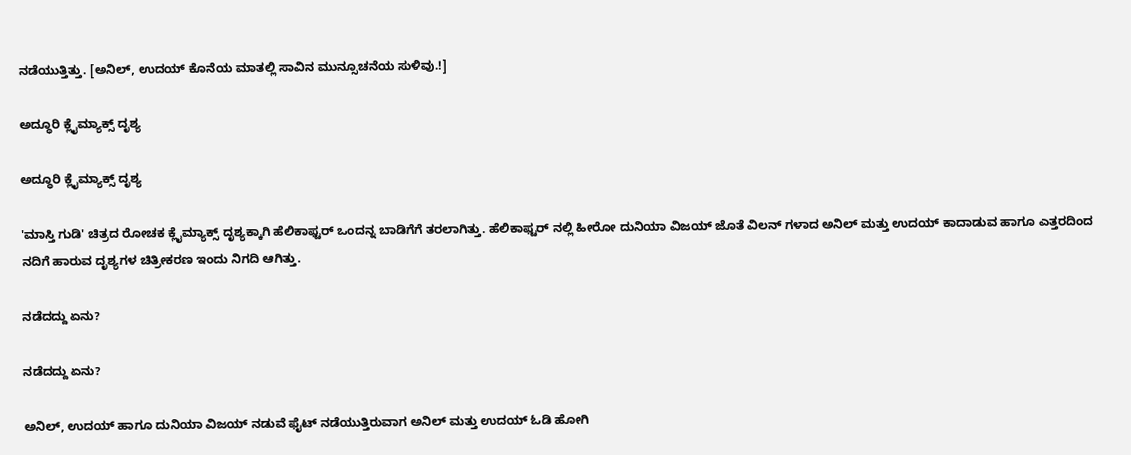ನಡೆಯುತ್ತಿತ್ತು. [ಅನಿಲ್, ಉದಯ್ ಕೊನೆಯ ಮಾತಲ್ಲಿ ಸಾವಿನ ಮುನ್ಸೂಚನೆಯ ಸುಳಿವು.!]

ಅದ್ಧೂರಿ ಕ್ಲೈಮ್ಯಾಕ್ಸ್ ದೃಶ್ಯ

ಅದ್ಧೂರಿ ಕ್ಲೈಮ್ಯಾಕ್ಸ್ ದೃಶ್ಯ

'ಮಾಸ್ತಿ ಗುಡಿ' ಚಿತ್ರದ ರೋಚಕ ಕ್ಲೈಮ್ಯಾಕ್ಸ್ ದೃಶ್ಯಕ್ಕಾಗಿ ಹೆಲಿಕಾಫ್ಟರ್ ಒಂದನ್ನ ಬಾಡಿಗೆಗೆ ತರಲಾಗಿತ್ತು. ಹೆಲಿಕಾಫ್ಟರ್ ನಲ್ಲಿ ಹೀರೋ ದುನಿಯಾ ವಿಜಯ್ ಜೊತೆ ವಿಲನ್ ಗಳಾದ ಅನಿಲ್ ಮತ್ತು ಉದಯ್ ಕಾದಾಡುವ ಹಾಗೂ ಎತ್ತರದಿಂದ ನದಿಗೆ ಹಾರುವ ದೃಶ್ಯಗಳ ಚಿತ್ರೀಕರಣ ಇಂದು ನಿಗದಿ ಆಗಿತ್ತು.

ನಡೆದದ್ದು ಏನು?

ನಡೆದದ್ದು ಏನು?

ಅನಿಲ್, ಉದಯ್ ಹಾಗೂ ದುನಿಯಾ ವಿಜಯ್ ನಡುವೆ ಫೈಟ್ ನಡೆಯುತ್ತಿರುವಾಗ ಅನಿಲ್ ಮತ್ತು ಉದಯ್ ಓಡಿ ಹೋಗಿ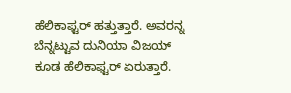ಹೆಲಿಕಾಫ್ಟರ್ ಹತ್ತುತ್ತಾರೆ. ಅವರನ್ನ ಬೆನ್ನಟ್ಟುವ ದುನಿಯಾ ವಿಜಯ್ ಕೂಡ ಹೆಲಿಕಾಫ್ಟರ್ ಏರುತ್ತಾರೆ.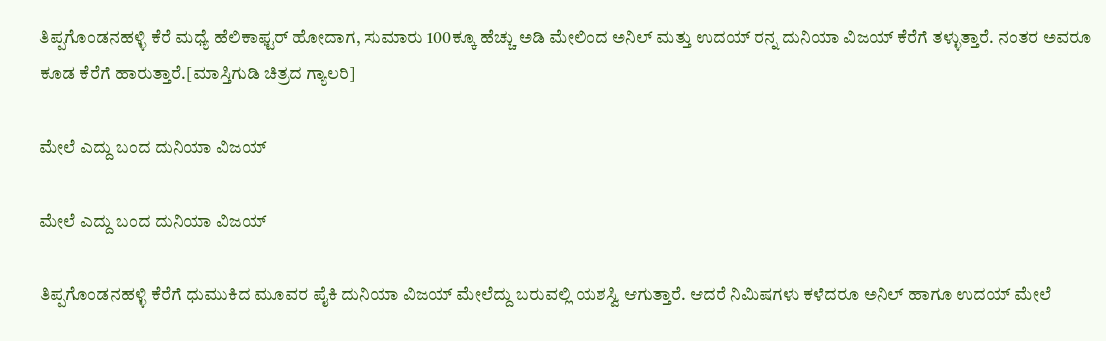ತಿಪ್ಪಗೊಂಡನಹಳ್ಳಿ ಕೆರೆ ಮಧ್ಯೆ ಹೆಲಿಕಾಫ್ಟರ್ ಹೋದಾಗ, ಸುಮಾರು 100ಕ್ಕೂ ಹೆಚ್ಚು ಅಡಿ ಮೇಲಿಂದ ಅನಿಲ್ ಮತ್ತು ಉದಯ್ ರನ್ನ ದುನಿಯಾ ವಿಜಯ್ ಕೆರೆಗೆ ತಳ್ಳುತ್ತಾರೆ. ನಂತರ ಅವರೂ ಕೂಡ ಕೆರೆಗೆ ಹಾರುತ್ತಾರೆ.[ಮಾಸ್ತಿಗುಡಿ ಚಿತ್ರದ ಗ್ಯಾಲರಿ]

ಮೇಲೆ ಎದ್ದು ಬಂದ ದುನಿಯಾ ವಿಜಯ್

ಮೇಲೆ ಎದ್ದು ಬಂದ ದುನಿಯಾ ವಿಜಯ್

ತಿಪ್ಪಗೊಂಡನಹಳ್ಳಿ ಕೆರೆಗೆ ಧುಮುಕಿದ ಮೂವರ ಪೈಕಿ ದುನಿಯಾ ವಿಜಯ್ ಮೇಲೆದ್ದು ಬರುವಲ್ಲಿ ಯಶಸ್ವಿ ಆಗುತ್ತಾರೆ. ಆದರೆ ನಿಮಿಷಗಳು ಕಳೆದರೂ ಅನಿಲ್ ಹಾಗೂ ಉದಯ್ ಮೇಲೆ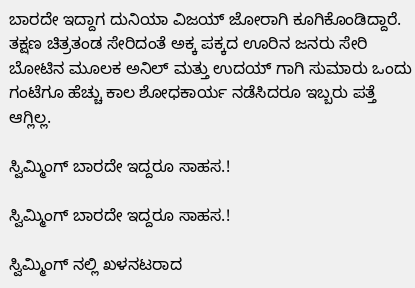ಬಾರದೇ ಇದ್ದಾಗ ದುನಿಯಾ ವಿಜಯ್ ಜೋರಾಗಿ ಕೂಗಿಕೊಂಡಿದ್ದಾರೆ. ತಕ್ಷಣ ಚಿತ್ರತಂಡ ಸೇರಿದಂತೆ ಅಕ್ಕ ಪಕ್ಕದ ಊರಿನ ಜನರು ಸೇರಿ ಬೋಟಿನ ಮೂಲಕ ಅನಿಲ್ ಮತ್ತು ಉದಯ್ ಗಾಗಿ ಸುಮಾರು ಒಂದು ಗಂಟೆಗೂ ಹೆಚ್ಚು ಕಾಲ ಶೋಧಕಾರ್ಯ ನಡೆಸಿದರೂ ಇಬ್ಬರು ಪತ್ತೆ ಆಗ್ಲಿಲ್ಲ.

ಸ್ವಿಮ್ಮಿಂಗ್ ಬಾರದೇ ಇದ್ದರೂ ಸಾಹಸ.!

ಸ್ವಿಮ್ಮಿಂಗ್ ಬಾರದೇ ಇದ್ದರೂ ಸಾಹಸ.!

ಸ್ವಿಮ್ಮಿಂಗ್ ನಲ್ಲಿ ಖಳನಟರಾದ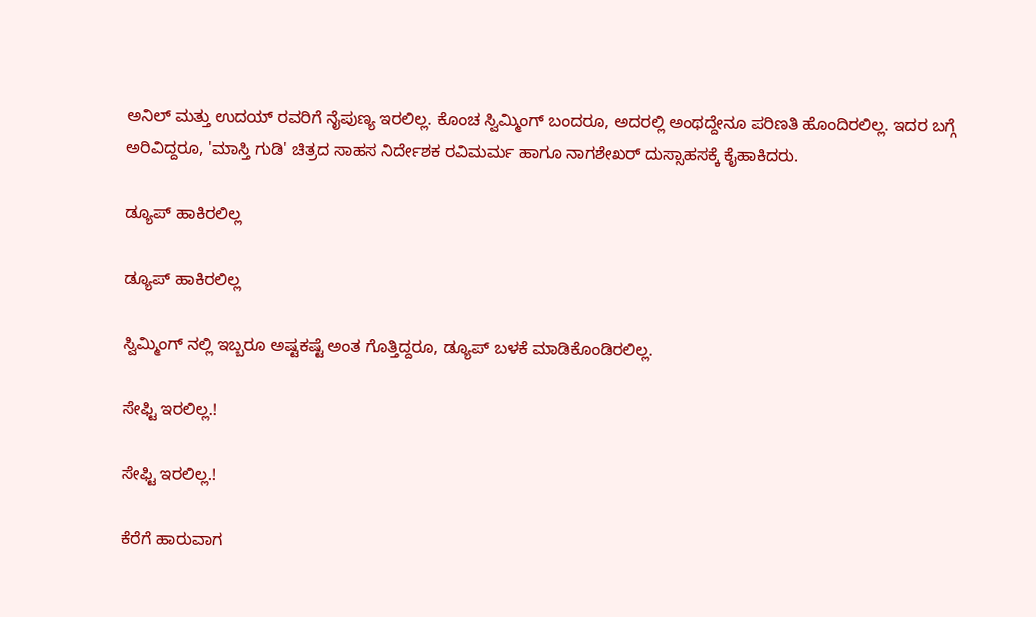ಅನಿಲ್ ಮತ್ತು ಉದಯ್ ರವರಿಗೆ ನೈಪುಣ್ಯ ಇರಲಿಲ್ಲ. ಕೊಂಚ ಸ್ವಿಮ್ಮಿಂಗ್ ಬಂದರೂ, ಅದರಲ್ಲಿ ಅಂಥದ್ದೇನೂ ಪರಿಣತಿ ಹೊಂದಿರಲಿಲ್ಲ. ಇದರ ಬಗ್ಗೆ ಅರಿವಿದ್ದರೂ, 'ಮಾಸ್ತಿ ಗುಡಿ' ಚಿತ್ರದ ಸಾಹಸ ನಿರ್ದೇಶಕ ರವಿಮರ್ಮ ಹಾಗೂ ನಾಗಶೇಖರ್ ದುಸ್ಸಾಹಸಕ್ಕೆ ಕೈಹಾಕಿದರು.

ಡ್ಯೂಪ್ ಹಾಕಿರಲಿಲ್ಲ

ಡ್ಯೂಪ್ ಹಾಕಿರಲಿಲ್ಲ

ಸ್ವಿಮ್ಮಿಂಗ್ ನಲ್ಲಿ ಇಬ್ಬರೂ ಅಷ್ಟಕಷ್ಟೆ ಅಂತ ಗೊತ್ತಿದ್ದರೂ, ಡ್ಯೂಪ್ ಬಳಕೆ ಮಾಡಿಕೊಂಡಿರಲಿಲ್ಲ.

ಸೇಫ್ಟಿ ಇರಲಿಲ್ಲ.!

ಸೇಫ್ಟಿ ಇರಲಿಲ್ಲ.!

ಕೆರೆಗೆ ಹಾರುವಾಗ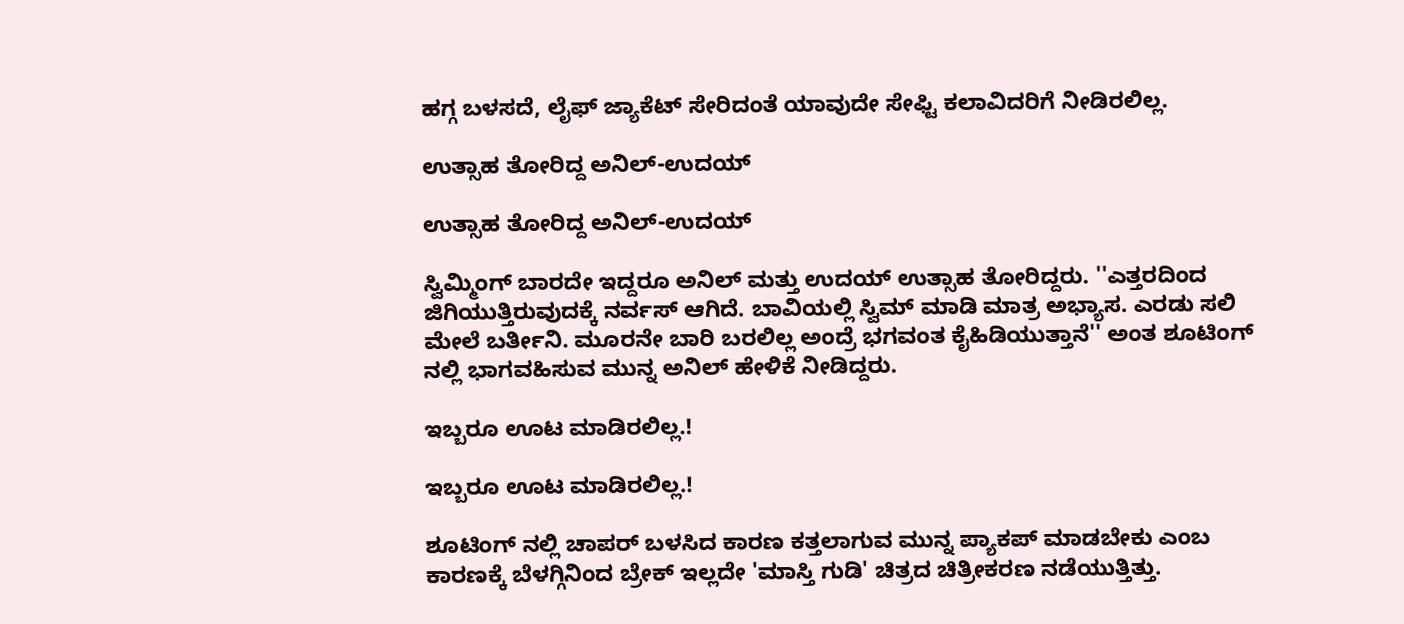ಹಗ್ಗ ಬಳಸದೆ, ಲೈಫ್ ಜ್ಯಾಕೆಟ್ ಸೇರಿದಂತೆ ಯಾವುದೇ ಸೇಫ್ಟಿ ಕಲಾವಿದರಿಗೆ ನೀಡಿರಲಿಲ್ಲ.

ಉತ್ಸಾಹ ತೋರಿದ್ದ ಅನಿಲ್-ಉದಯ್

ಉತ್ಸಾಹ ತೋರಿದ್ದ ಅನಿಲ್-ಉದಯ್

ಸ್ವಿಮ್ಮಿಂಗ್ ಬಾರದೇ ಇದ್ದರೂ ಅನಿಲ್ ಮತ್ತು ಉದಯ್ ಉತ್ಸಾಹ ತೋರಿದ್ದರು. ''ಎತ್ತರದಿಂದ ಜಿಗಿಯುತ್ತಿರುವುದಕ್ಕೆ ನರ್ವಸ್ ಆಗಿದೆ. ಬಾವಿಯಲ್ಲಿ ಸ್ವಿಮ್ ಮಾಡಿ ಮಾತ್ರ ಅಭ್ಯಾಸ. ಎರಡು ಸಲಿ ಮೇಲೆ ಬರ್ತೀನಿ. ಮೂರನೇ ಬಾರಿ ಬರಲಿಲ್ಲ ಅಂದ್ರೆ ಭಗವಂತ ಕೈಹಿಡಿಯುತ್ತಾನೆ'' ಅಂತ ಶೂಟಿಂಗ್ ನಲ್ಲಿ ಭಾಗವಹಿಸುವ ಮುನ್ನ ಅನಿಲ್ ಹೇಳಿಕೆ ನೀಡಿದ್ದರು.

ಇಬ್ಬರೂ ಊಟ ಮಾಡಿರಲಿಲ್ಲ.!

ಇಬ್ಬರೂ ಊಟ ಮಾಡಿರಲಿಲ್ಲ.!

ಶೂಟಿಂಗ್ ನಲ್ಲಿ ಚಾಪರ್ ಬಳಸಿದ ಕಾರಣ ಕತ್ತಲಾಗುವ ಮುನ್ನ ಪ್ಯಾಕಪ್ ಮಾಡಬೇಕು ಎಂಬ ಕಾರಣಕ್ಕೆ ಬೆಳಗ್ಗಿನಿಂದ ಬ್ರೇಕ್ ಇಲ್ಲದೇ 'ಮಾಸ್ತಿ ಗುಡಿ' ಚಿತ್ರದ ಚಿತ್ರೀಕರಣ ನಡೆಯುತ್ತಿತ್ತು.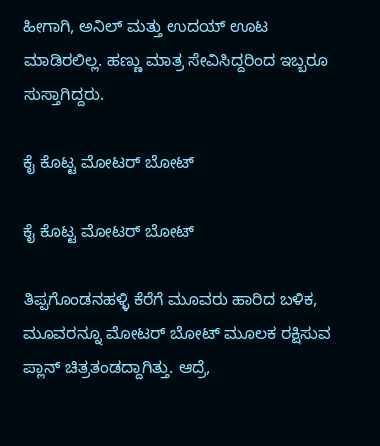ಹೀಗಾಗಿ, ಅನಿಲ್ ಮತ್ತು ಉದಯ್ ಊಟ ಮಾಡಿರಲಿಲ್ಲ. ಹಣ್ಣು ಮಾತ್ರ ಸೇವಿಸಿದ್ದರಿಂದ ಇಬ್ಬರೂ ಸುಸ್ತಾಗಿದ್ದರು.

ಕೈ ಕೊಟ್ಟ ಮೋಟರ್ ಬೋಟ್

ಕೈ ಕೊಟ್ಟ ಮೋಟರ್ ಬೋಟ್

ತಿಪ್ಪಗೊಂಡನಹಳ್ಳಿ ಕೆರೆಗೆ ಮೂವರು ಹಾರಿದ ಬಳಿಕ, ಮೂವರನ್ನೂ ಮೋಟರ್ ಬೋಟ್ ಮೂಲಕ ರಕ್ಷಿಸುವ ಪ್ಲಾನ್ ಚಿತ್ರತಂಡದ್ದಾಗಿತ್ತು. ಆದ್ರೆ,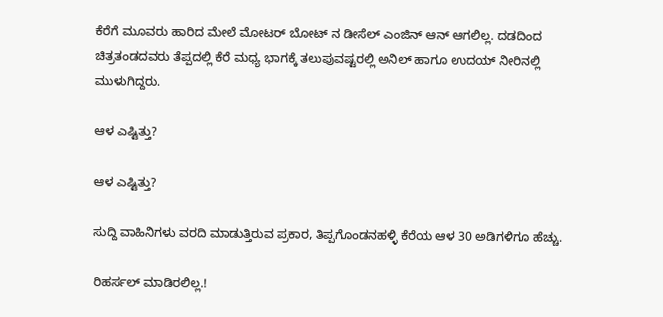ಕೆರೆಗೆ ಮೂವರು ಹಾರಿದ ಮೇಲೆ ಮೋಟರ್ ಬೋಟ್ ನ ಡೀಸೆಲ್ ಎಂಜಿನ್ ಆನ್ ಆಗಲಿಲ್ಲ. ದಡದಿಂದ ಚಿತ್ರತಂಡದವರು ತೆಪ್ಪದಲ್ಲಿ ಕೆರೆ ಮಧ್ಯ ಭಾಗಕ್ಕೆ ತಲುಪುವಷ್ಟರಲ್ಲಿ ಅನಿಲ್ ಹಾಗೂ ಉದಯ್ ನೀರಿನಲ್ಲಿ ಮುಳುಗಿದ್ದರು.

ಆಳ ಎಷ್ಟಿತ್ತು?

ಆಳ ಎಷ್ಟಿತ್ತು?

ಸುದ್ದಿ ವಾಹಿನಿಗಳು ವರದಿ ಮಾಡುತ್ತಿರುವ ಪ್ರಕಾರ, ತಿಪ್ಪಗೊಂಡನಹಳ್ಳಿ ಕೆರೆಯ ಆಳ 30 ಅಡಿಗಳಿಗೂ ಹೆಚ್ಚು.

ರಿಹರ್ಸಲ್ ಮಾಡಿರಲಿಲ್ಲ.!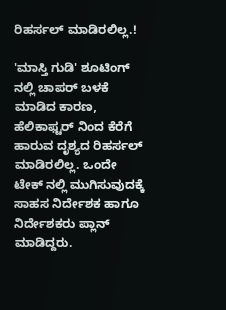ರಿಹರ್ಸಲ್ ಮಾಡಿರಲಿಲ್ಲ.!

'ಮಾಸ್ತಿ ಗುಡಿ' ಶೂಟಿಂಗ್ ನಲ್ಲಿ ಚಾಪರ್ ಬಳಕೆ ಮಾಡಿದ ಕಾರಣ, ಹೆಲಿಕಾಫ್ಟರ್ ನಿಂದ ಕೆರೆಗೆ ಹಾರುವ ದೃಶ್ಯದ ರಿಹರ್ಸಲ್ ಮಾಡಿರಲಿಲ್ಲ. ಒಂದೇ ಟೇಕ್ ನಲ್ಲಿ ಮುಗಿಸುವುದಕ್ಕೆ ಸಾಹಸ ನಿರ್ದೇಶಕ ಹಾಗೂ ನಿರ್ದೇಶಕರು ಪ್ಲಾನ್ ಮಾಡಿದ್ದರು.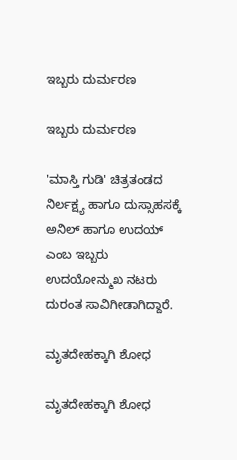ಇಬ್ಬರು ದುರ್ಮರಣ

ಇಬ್ಬರು ದುರ್ಮರಣ

'ಮಾಸ್ತಿ ಗುಡಿ' ಚಿತ್ರತಂಡದ ನಿರ್ಲಕ್ಷ್ಯ ಹಾಗೂ ದುಸ್ಸಾಹಸಕ್ಕೆ ಅನಿಲ್ ಹಾಗೂ ಉದಯ್ ಎಂಬ ಇಬ್ಬರು ಉದಯೋನ್ಮುಖ ನಟರು ದುರಂತ ಸಾವಿಗೀಡಾಗಿದ್ದಾರೆ.

ಮೃತದೇಹಕ್ಕಾಗಿ ಶೋಧ

ಮೃತದೇಹಕ್ಕಾಗಿ ಶೋಧ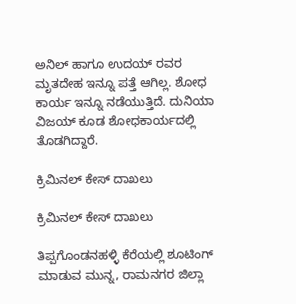ಅನಿಲ್ ಹಾಗೂ ಉದಯ್ ರವರ ಮೃತದೇಹ ಇನ್ನೂ ಪತ್ತೆ ಆಗಿಲ್ಲ. ಶೋಧ ಕಾರ್ಯ ಇನ್ನೂ ನಡೆಯುತ್ತಿದೆ. ದುನಿಯಾ ವಿಜಯ್ ಕೂಡ ಶೋಧಕಾರ್ಯದಲ್ಲಿ ತೊಡಗಿದ್ದಾರೆ.

ಕ್ರಿಮಿನಲ್ ಕೇಸ್ ದಾಖಲು

ಕ್ರಿಮಿನಲ್ ಕೇಸ್ ದಾಖಲು

ತಿಪ್ಪಗೊಂಡನಹಳ್ಳಿ ಕೆರೆಯಲ್ಲಿ ಶೂಟಿಂಗ್ ಮಾಡುವ ಮುನ್ನ, ರಾಮನಗರ ಜಿಲ್ಲಾ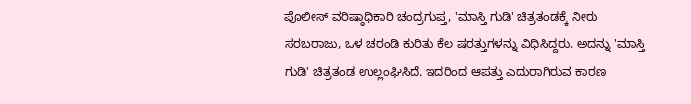ಪೊಲೀಸ್ ವರಿಷ್ಠಾಧಿಕಾರಿ ಚಂದ್ರಗುಪ್ತ, 'ಮಾಸ್ತಿ ಗುಡಿ' ಚಿತ್ರತಂಡಕ್ಕೆ ನೀರು ಸರಬರಾಜು, ಒಳ ಚರಂಡಿ ಕುರಿತು ಕೆಲ ಷರತ್ತುಗಳನ್ನು ವಿಧಿಸಿದ್ದರು. ಅದನ್ನು 'ಮಾಸ್ತಿ ಗುಡಿ' ಚಿತ್ರತಂಡ ಉಲ್ಲಂಘಿಸಿದೆ. ಇದರಿಂದ ಆಪತ್ತು ಎದುರಾಗಿರುವ ಕಾರಣ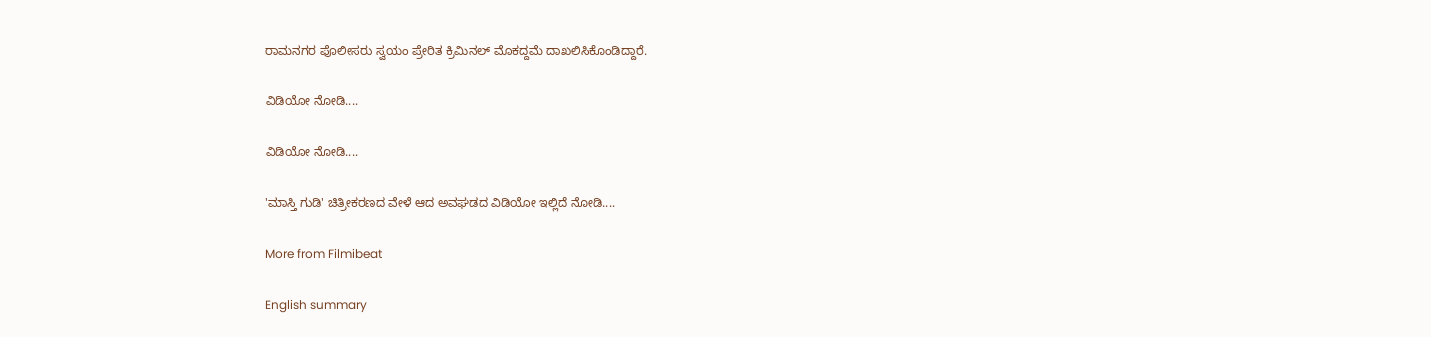ರಾಮನಗರ ಪೊಲೀಸರು ಸ್ವಯಂ ಪ್ರೇರಿತ ಕ್ರಿಮಿನಲ್ ಮೊಕದ್ದಮೆ ದಾಖಲಿಸಿಕೊಂಡಿದ್ದಾರೆ.

ವಿಡಿಯೋ ನೋಡಿ....

ವಿಡಿಯೋ ನೋಡಿ....

'ಮಾಸ್ತಿ ಗುಡಿ' ಚಿತ್ರೀಕರಣದ ವೇಳೆ ಆದ ಅವಘಡದ ವಿಡಿಯೋ ಇಲ್ಲಿದೆ ನೋಡಿ....

More from Filmibeat

English summary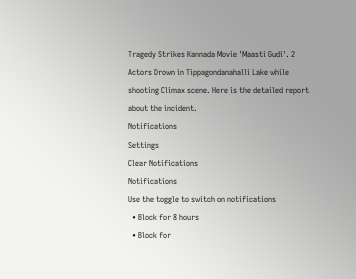Tragedy Strikes Kannada Movie 'Maasti Gudi'. 2 Actors Drown in Tippagondanahalli Lake while shooting Climax scene. Here is the detailed report about the incident.
Notifications
Settings
Clear Notifications
Notifications
Use the toggle to switch on notifications
  • Block for 8 hours
  • Block for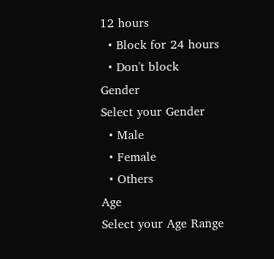12 hours
  • Block for 24 hours
  • Don't block
Gender
Select your Gender
  • Male
  • Female
  • Others
Age
Select your Age Range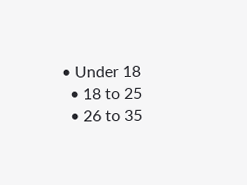• Under 18
  • 18 to 25
  • 26 to 35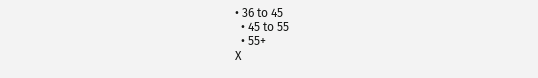• 36 to 45
  • 45 to 55
  • 55+
X